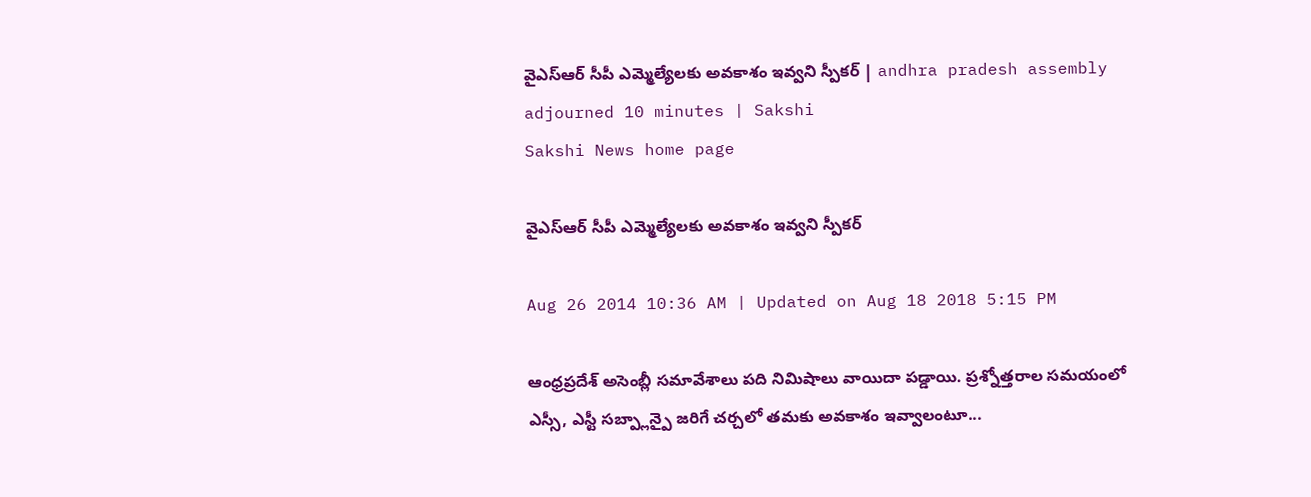వైఎస్ఆర్ సీపీ ఎమ్మెల్యేలకు అవకాశం ఇవ్వని స్పీకర్ | andhra pradesh assembly adjourned 10 minutes | Sakshi
Sakshi News home page

వైఎస్ఆర్ సీపీ ఎమ్మెల్యేలకు అవకాశం ఇవ్వని స్పీకర్

Aug 26 2014 10:36 AM | Updated on Aug 18 2018 5:15 PM

ఆంధ్రప్రదేశ్ అసెంబ్లీ సమావేశాలు పది నిమిషాలు వాయిదా పడ్డాయి. ప్రశ్నోత్తరాల సమయంలో ఎస్సీ, ఎస్టీ సబ్ప్లాన్పై జరిగే చర్చలో తమకు అవకాశం ఇవ్వాలంటూ...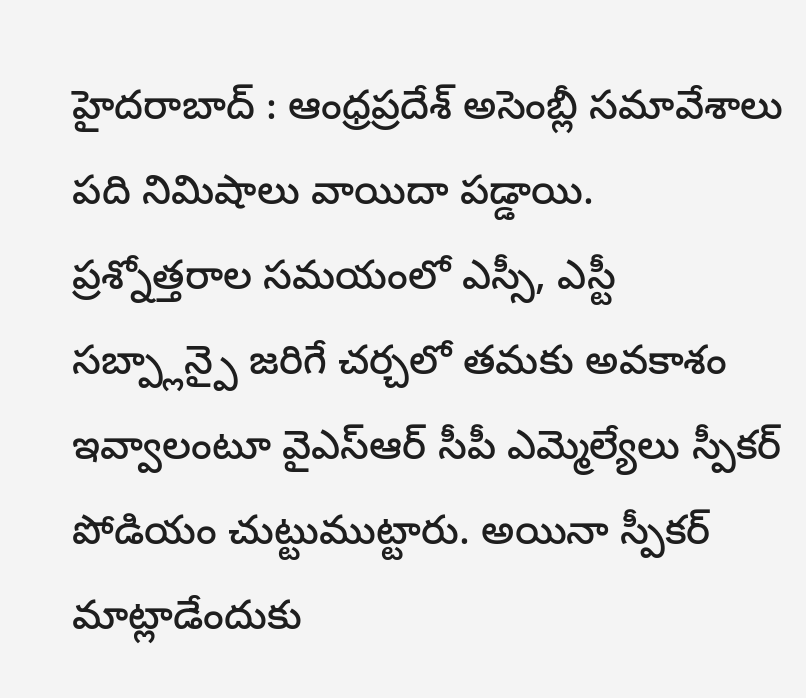హైదరాబాద్ : ఆంధ్రప్రదేశ్ అసెంబ్లీ సమావేశాలు పది నిమిషాలు వాయిదా పడ్డాయి. ప్రశ్నోత్తరాల సమయంలో ఎస్సీ, ఎస్టీ సబ్ప్లాన్పై జరిగే చర్చలో తమకు అవకాశం ఇవ్వాలంటూ వైఎస్ఆర్ సీపీ ఎమ్మెల్యేలు స్పీకర్ పోడియం చుట్టుముట్టారు. అయినా స్పీకర్ మాట్లాడేందుకు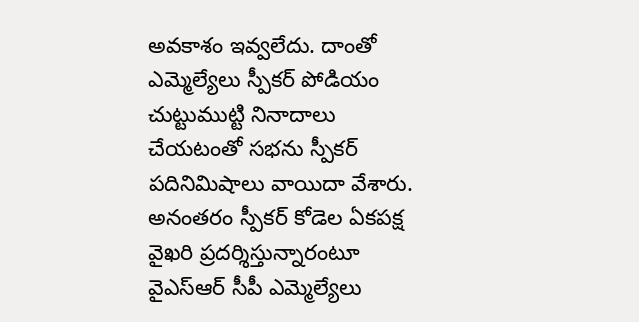అవకాశం ఇవ్వలేదు. దాంతో ఎమ్మెల్యేలు స్పీకర్ పోడియం చుట్టుముట్టి నినాదాలు చేయటంతో సభను స్పీకర్ పదినిమిషాలు వాయిదా వేశారు. అనంతరం స్పీకర్ కోడెల ఏకపక్ష వైఖరి ప్రదర్శిస్తున్నారంటూ వైఎస్ఆర్ సీపీ ఎమ్మెల్యేలు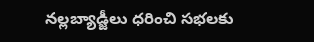నల్లబ్యాడ్జీలు ధరించి సభలకు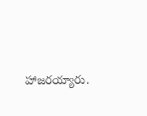హాజరయ్యారు.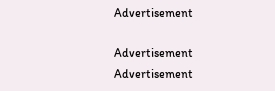Advertisement

Advertisement
Advertisement